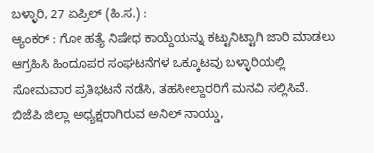ಬಳ್ಳಾರಿ, 27 ಏಪ್ರಿಲ್ (ಹಿ.ಸ.) :
ಆ್ಯಂಕರ್ : ಗೋ ಹತ್ಯೆ ನಿಷೇಧ ಕಾಯ್ದೆಯನ್ನು ಕಟ್ಟುನಿಟ್ಟಾಗಿ ಜಾರಿ ಮಾಡಲು ಆಗ್ರಹಿಸಿ ಹಿಂದೂಪರ ಸಂಘಟನೆಗಳ ಒಕ್ಕೂಟವು ಬಳ್ಳಾರಿಯಲ್ಲಿ ಸೋಮವಾರ ಪ್ರತಿಭಟನೆ ನಡೆಸಿ, ತಹಸೀಲ್ದಾರರಿಗೆ ಮನವಿ ಸಲ್ಲಿಸಿವೆ.
ಬಿಜೆಪಿ ಜಿಲ್ಲಾ ಅಧ್ಯಕ್ಷರಾಗಿರುವ ಅನಿಲ್ ನಾಯ್ಡು,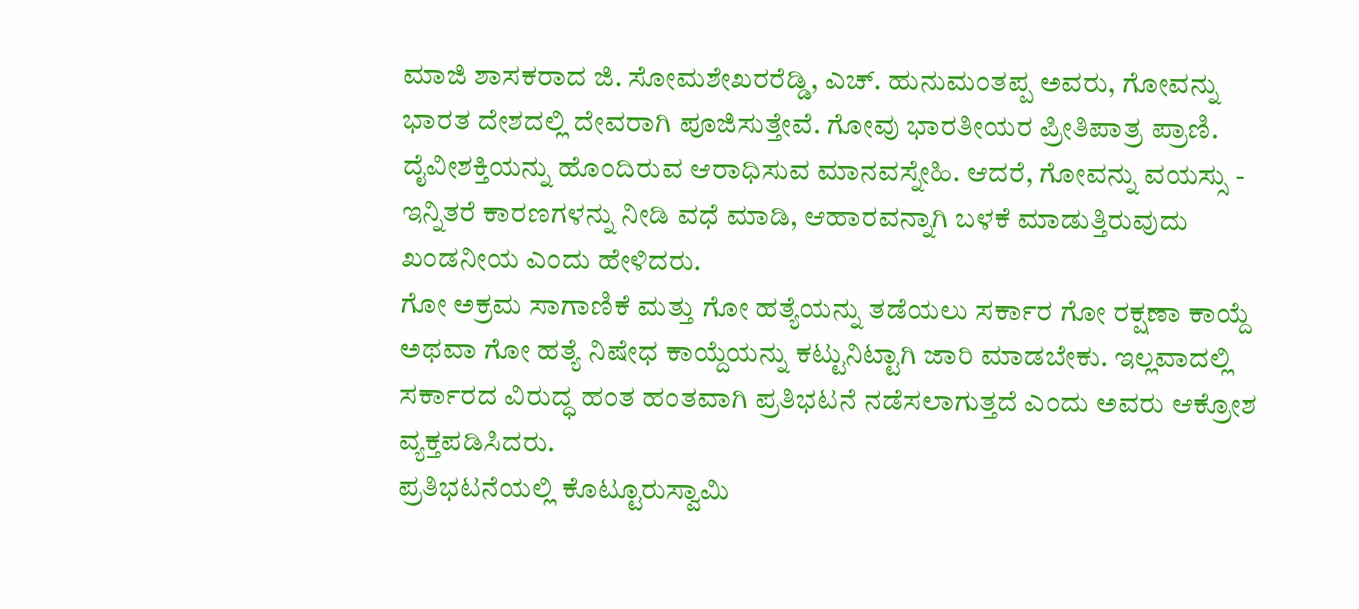ಮಾಜಿ ಶಾಸಕರಾದ ಜಿ. ಸೋಮಶೇಖರರೆಡ್ಡಿ, ಎಚ್. ಹುನುಮಂತಪ್ಪ ಅವರು, ಗೋವನ್ನು ಭಾರತ ದೇಶದಲ್ಲಿ ದೇವರಾಗಿ ಪೂಜಿಸುತ್ತೇವೆ. ಗೋವು ಭಾರತೀಯರ ಪ್ರೀತಿಪಾತ್ರ ಪ್ರಾಣಿ. ದೈವೀಶಕ್ತಿಯನ್ನು ಹೊಂದಿರುವ ಆರಾಧಿಸುವ ಮಾನವಸ್ನೇಹಿ. ಆದರೆ, ಗೋವನ್ನು ವಯಸ್ಸು - ಇನ್ನಿತರೆ ಕಾರಣಗಳನ್ನು ನೀಡಿ ವಧೆ ಮಾಡಿ, ಆಹಾರವನ್ನಾಗಿ ಬಳಕೆ ಮಾಡುತ್ತಿರುವುದು ಖಂಡನೀಯ ಎಂದು ಹೇಳಿದರು.
ಗೋ ಅಕ್ರಮ ಸಾಗಾಣಿಕೆ ಮತ್ತು ಗೋ ಹತ್ಯೆಯನ್ನು ತಡೆಯಲು ಸರ್ಕಾರ ಗೋ ರಕ್ಷಣಾ ಕಾಯ್ದೆ ಅಥವಾ ಗೋ ಹತ್ಯೆ ನಿಷೇಧ ಕಾಯ್ದೆಯನ್ನು ಕಟ್ಟುನಿಟ್ಟಾಗಿ ಜಾರಿ ಮಾಡಬೇಕು. ಇಲ್ಲವಾದಲ್ಲಿ ಸರ್ಕಾರದ ವಿರುದ್ಧ ಹಂತ ಹಂತವಾಗಿ ಪ್ರತಿಭಟನೆ ನಡೆಸಲಾಗುತ್ತದೆ ಎಂದು ಅವರು ಆಕ್ರೋಶ ವ್ಯಕ್ತಪಡಿಸಿದರು.
ಪ್ರತಿಭಟನೆಯಲ್ಲಿ ಕೊಟ್ಟೂರುಸ್ವಾಮಿ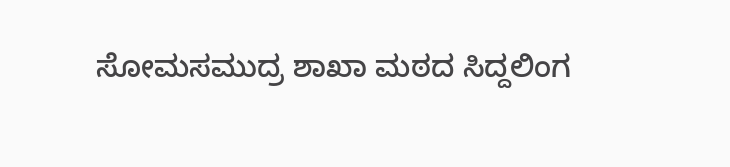ಸೋಮಸಮುದ್ರ ಶಾಖಾ ಮಠದ ಸಿದ್ದಲಿಂಗ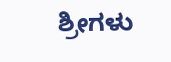ಶ್ರೀಗಳು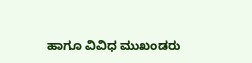ಹಾಗೂ ವಿವಿಧ ಮುಖಂಡರು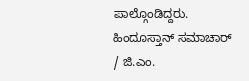ಪಾಲ್ಗೊಂಡಿದ್ದರು.
ಹಿಂದೂಸ್ತಾನ್ ಸಮಾಚಾರ್ / ಜಿ.ಎಂ.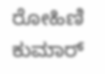ರೋಹಿಣಿ ಕುಮಾರ್